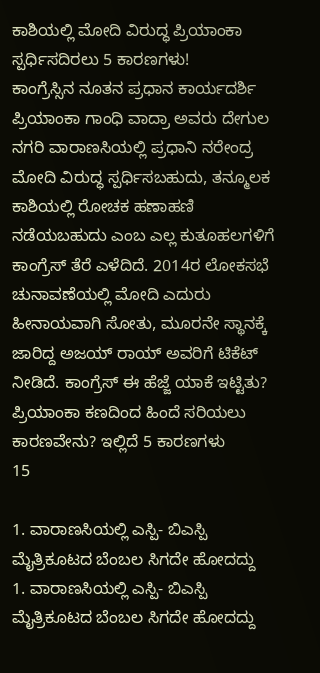ಕಾಶಿಯಲ್ಲಿ ಮೋದಿ ವಿರುದ್ಧ ಪ್ರಿಯಾಂಕಾ ಸ್ಪರ್ಧಿಸದಿರಲು 5 ಕಾರಣಗಳು!
ಕಾಂಗ್ರೆಸ್ಸಿನ ನೂತನ ಪ್ರಧಾನ ಕಾರ್ಯದರ್ಶಿ ಪ್ರಿಯಾಂಕಾ ಗಾಂಧಿ ವಾದ್ರಾ ಅವರು ದೇಗುಲ ನಗರಿ ವಾರಾಣಸಿಯಲ್ಲಿ ಪ್ರಧಾನಿ ನರೇಂದ್ರ ಮೋದಿ ವಿರುದ್ಧ ಸ್ಪರ್ಧಿಸಬಹುದು, ತನ್ಮೂಲಕ ಕಾಶಿಯಲ್ಲಿ ರೋಚಕ ಹಣಾಹಣಿ ನಡೆಯಬಹುದು ಎಂಬ ಎಲ್ಲ ಕುತೂಹಲಗಳಿಗೆ ಕಾಂಗ್ರೆಸ್ ತೆರೆ ಎಳೆದಿದೆ. 2014ರ ಲೋಕಸಭೆ ಚುನಾವಣೆಯಲ್ಲಿ ಮೋದಿ ಎದುರು ಹೀನಾಯವಾಗಿ ಸೋತು, ಮೂರನೇ ಸ್ಥಾನಕ್ಕೆ ಜಾರಿದ್ದ ಅಜಯ್ ರಾಯ್ ಅವರಿಗೆ ಟಿಕೆಟ್ ನೀಡಿದೆ. ಕಾಂಗ್ರೆಸ್ ಈ ಹೆಜ್ಜೆ ಯಾಕೆ ಇಟ್ಟಿತು? ಪ್ರಿಯಾಂಕಾ ಕಣದಿಂದ ಹಿಂದೆ ಸರಿಯಲು ಕಾರಣವೇನು? ಇಲ್ಲಿದೆ 5 ಕಾರಣಗಳು
15

1. ವಾರಾಣಸಿಯಲ್ಲಿ ಎಸ್ಪಿ- ಬಿಎಸ್ಪಿ ಮೈತ್ರಿಕೂಟದ ಬೆಂಬಲ ಸಿಗದೇ ಹೋದದ್ದು
1. ವಾರಾಣಸಿಯಲ್ಲಿ ಎಸ್ಪಿ- ಬಿಎಸ್ಪಿ ಮೈತ್ರಿಕೂಟದ ಬೆಂಬಲ ಸಿಗದೇ ಹೋದದ್ದು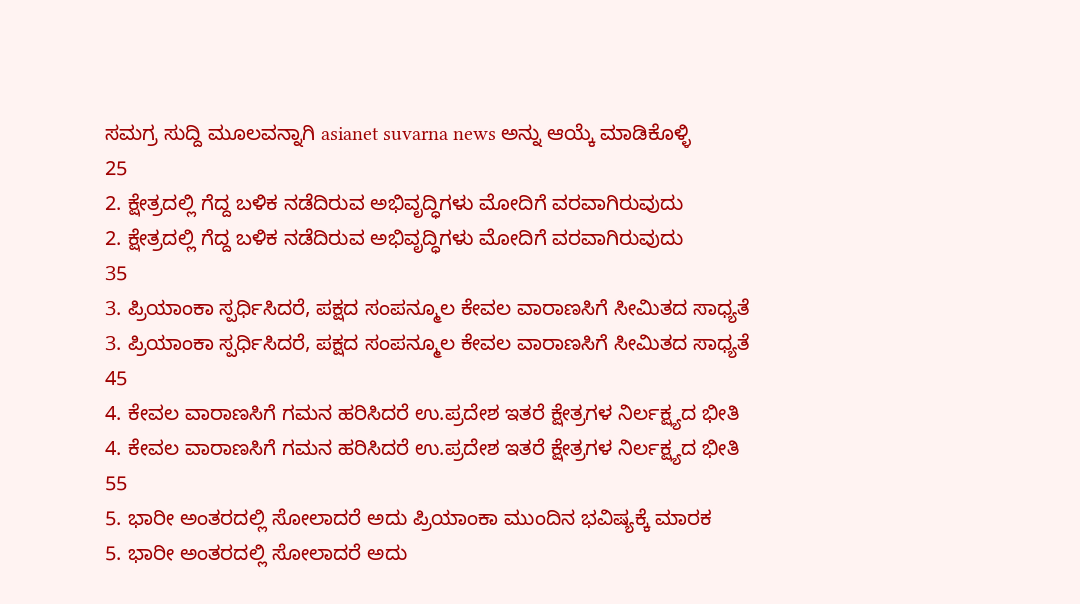ಸಮಗ್ರ ಸುದ್ದಿ ಮೂಲವನ್ನಾಗಿ asianet suvarna news ಅನ್ನು ಆಯ್ಕೆ ಮಾಡಿಕೊಳ್ಳಿ
25
2. ಕ್ಷೇತ್ರದಲ್ಲಿ ಗೆದ್ದ ಬಳಿಕ ನಡೆದಿರುವ ಅಭಿವೃದ್ಧಿಗಳು ಮೋದಿಗೆ ವರವಾಗಿರುವುದು
2. ಕ್ಷೇತ್ರದಲ್ಲಿ ಗೆದ್ದ ಬಳಿಕ ನಡೆದಿರುವ ಅಭಿವೃದ್ಧಿಗಳು ಮೋದಿಗೆ ವರವಾಗಿರುವುದು
35
3. ಪ್ರಿಯಾಂಕಾ ಸ್ಪರ್ಧಿಸಿದರೆ, ಪಕ್ಷದ ಸಂಪನ್ಮೂಲ ಕೇವಲ ವಾರಾಣಸಿಗೆ ಸೀಮಿತದ ಸಾಧ್ಯತೆ
3. ಪ್ರಿಯಾಂಕಾ ಸ್ಪರ್ಧಿಸಿದರೆ, ಪಕ್ಷದ ಸಂಪನ್ಮೂಲ ಕೇವಲ ವಾರಾಣಸಿಗೆ ಸೀಮಿತದ ಸಾಧ್ಯತೆ
45
4. ಕೇವಲ ವಾರಾಣಸಿಗೆ ಗಮನ ಹರಿಸಿದರೆ ಉ.ಪ್ರದೇಶ ಇತರೆ ಕ್ಷೇತ್ರಗಳ ನಿರ್ಲಕ್ಷ್ಯದ ಭೀತಿ
4. ಕೇವಲ ವಾರಾಣಸಿಗೆ ಗಮನ ಹರಿಸಿದರೆ ಉ.ಪ್ರದೇಶ ಇತರೆ ಕ್ಷೇತ್ರಗಳ ನಿರ್ಲಕ್ಷ್ಯದ ಭೀತಿ
55
5. ಭಾರೀ ಅಂತರದಲ್ಲಿ ಸೋಲಾದರೆ ಅದು ಪ್ರಿಯಾಂಕಾ ಮುಂದಿನ ಭವಿಷ್ಯಕ್ಕೆ ಮಾರಕ
5. ಭಾರೀ ಅಂತರದಲ್ಲಿ ಸೋಲಾದರೆ ಅದು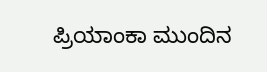ಪ್ರಿಯಾಂಕಾ ಮುಂದಿನ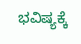ಭವಿಷ್ಯಕ್ಕೆ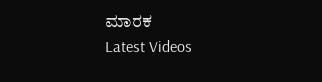ಮಾರಕ
Latest Videos